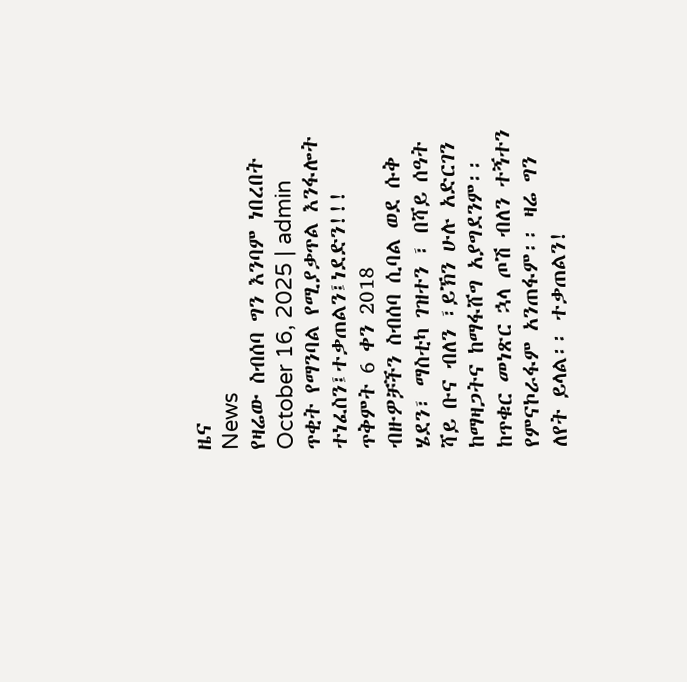ዜና
News
የዛሬው ስብሰባ ግን እንባም ነበረበት
October 16, 2025 | admin
ጥቂት የማንባል የሚያቃጥል እንፋሎት ተነፈስን፤ተቃጠልን፤ነደድን!!!
ጥቅምት 6 ቀን 2018
ብዙዎቻችን ስብሰባ ሲባል ወደ ሱቅ ሄደን፣ ማስቲካ ገዝተን ፣ በሻይ ሰዓት ሻይ ቡና ብለን ፣ይኽን ሁሉ አድርገን ከማዛጋትና ከማፋሸግ አያግደንም፡፡ ከጥቁር መነጽር ኋላ ጦሽ ብለን ተኝተን የምናኮራፋም አንጠፋም፡፡ ዛሬ ግን ለየት ይላል፡፡ ተቃጠልን!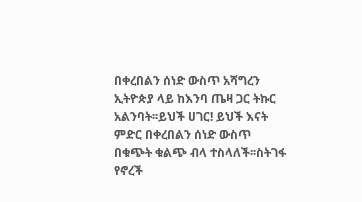በቀረበልን ሰነድ ውስጥ አሻግረን ኢትዮጵያ ላይ ከእንባ ጤዛ ጋር ትኩር አልንባት፡፡ይህች ሀገር! ይህች እናት ምድር በቀረበልን ሰነድ ውስጥ በቁጭት ቁልጭ ብላ ተስላለች፡፡ስትገፋ የኖረች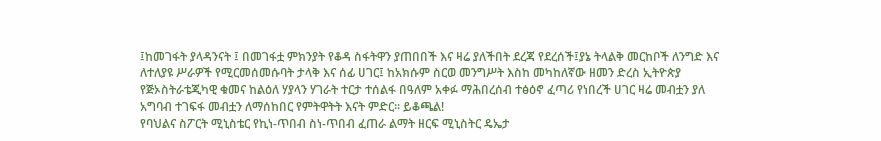፤ከመገፋት ያላዳንናት ፤ በመገፋቷ ምክንያት የቆዳ ስፋትዋን ያጠበበች እና ዛሬ ያለችበት ደረጃ የደረሰች፤ያኔ ትላልቅ መርከቦች ለንግድ እና ለተለያዩ ሥራዎች የሚርመሰመሱባት ታላቅ እና ሰፊ ሀገር፤ ከአክሱም ስርወ መንግሥት እስከ መካከለኛው ዘመን ድረስ ኢትዮጵያ የጅኦስትራቴጂካዊ ቁመና ከልዕለ ሃያላን ሃገራት ተርታ ተሰልፋ በዓለም አቀፉ ማሕበረሰብ ተፅዕኖ ፈጣሪ የነበረች ሀገር ዛሬ መብቷን ያለ አግባብ ተገፍፋ መብቷን ለማሰከበር የምትዋትት እናት ምድር፡፡ ይቆጫል!
የባህልና ስፖርት ሚኒስቴር የኪነ-ጥበብ ስነ-ጥበብ ፈጠራ ልማት ዘርፍ ሚኒስትር ዴኤታ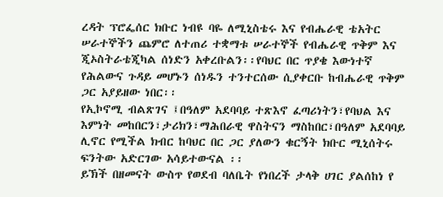ረዳት ፕሮፌሰር ክቡር ነብዩ ባዬ ለሚኒስቴሩ እና የብሔራዊ ቴአትር ሠራተኞችን ጨምሮ ለተጠሪ ተቋማቱ ሠራተኞች የብሔራዊ ጥቅም እና ጂኦስትራቴጂካል ሰነድን አቀረቡልን፡፡የባህር በር ጥያቄ እውነተኛ የሕልውና ጉዳይ መሆኑን ሰነዱን ተንተርሰው ሲያቀርቡ ከብሔራዊ ጥቅም ጋር አያይዘው ነበር፡፡
የኢኮኖሚ ብልጽገና ፤በዓለም አደባባይ ተጽእኖ ፈጣሪነትን፣የባህል እና እምነት መከበርን፣ታሪክን፣ማሕበራዊ ዋስትናን ማስከበር፣በዓለም አደባባይ ሊኖር የሚችል ክብር ከባህር በር ጋር ያለውን ቁርኝት ክቡር ሚኒሰትሩ ፍንትው አድርገው አሳይተውናል ፡፡
ይኽች በዘመናት ውስጥ የወደብ ባለቤት የነበረች ታላቅ ሀገር ያልሰከነ የ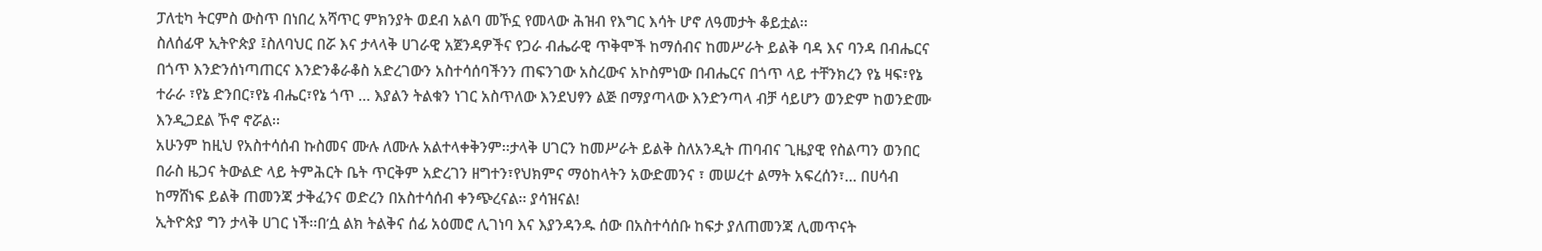ፓለቲካ ትርምስ ውስጥ በነበረ አሻጥር ምክንያት ወደብ አልባ መኾኗ የመላው ሕዝብ የእግር እሳት ሆኖ ለዓመታት ቆይቷል፡፡
ስለሰፊዋ ኢትዮጵያ ፤ስለባህር በሯ እና ታላላቅ ሀገራዊ አጀንዳዎችና የጋራ ብሔራዊ ጥቅሞች ከማሰብና ከመሥራት ይልቅ ባዳ እና ባንዳ በብሔርና በጎጥ እንድንሰነጣጠርና እንድንቆራቆስ አድረገውን አስተሳሰባችንን ጠፍንገው አስረውና አኮስምነው በብሔርና በጎጥ ላይ ተቸንክረን የኔ ዛፍ፣የኔ ተራራ ፣የኔ ድንበር፣የኔ ብሔር፣የኔ ጎጥ … እያልን ትልቁን ነገር አስጥለው እንደህፃን ልጅ በማያጣላው እንድንጣላ ብቻ ሳይሆን ወንድም ከወንድሙ እንዲጋደል ኾኖ ኖሯል፡፡
አሁንም ከዚህ የአስተሳሰብ ኩስመና ሙሉ ለሙሉ አልተላቀቅንም፡፡ታላቅ ሀገርን ከመሥራት ይልቅ ስለአንዲት ጠባብና ጊዜያዊ የስልጣን ወንበር በራስ ዜጋና ትውልድ ላይ ትምሕርት ቤት ጥርቅም አድረገን ዘግተን፣የህክምና ማዕከላትን አውድመንና ፣ መሠረተ ልማት አፍረሰን፣… በሀሳብ ከማሸነፍ ይልቅ ጠመንጃ ታቅፈንና ወድረን በአስተሳሰብ ቀንጭረናል፡፡ ያሳዝናል!
ኢትዮጵያ ግን ታላቅ ሀገር ነች፡፡በ’ሷ ልክ ትልቅና ሰፊ አዕመሮ ሊገነባ እና እያንዳንዱ ሰው በአስተሳሰቡ ከፍታ ያለጠመንጃ ሊመጥናት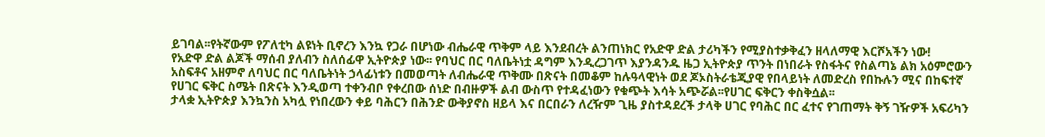ይገባል፡፡የትኛውም የፖለቲካ ልዩነት ቢኖረን እንኳ የጋራ በሆነው ብሔራዊ ጥቅም ላይ እንደብረት ልንጠነክር የአድዋ ድል ታሪካችን የሚያስተቃቅፈን ዘላለማዊ እርሾአችን ነው!
የአድዋ ድል ልጆች ማሰብ ያለብን ስለሰፊዋ ኢትዮጵያ ነው፡፡ የባህር በር ባለቤትነቷ ዳግም እንዲረጋገጥ እያንዳንዱ ዜጋ ኢትዮጵያ ጥንት በነበራት የስፋትና የስልጣኔ ልክ አዕምሮውን አስፍቶና አዘምኖ ለባህር በር ባለቤትነት ኃላፊነቱን በመወጣት ለብሔራዊ ጥቅሙ በጽናት በመቆም ከሉዓላዊነት ወደ ጆኦስትራቴጂያዊ የበላይነት ለመድረስ የበኩሉን ሚና በከፍተኛ የሀገር ፍቅር ስሜት በጽናት እንዲወጣ ተቀንብቦ የቀረበው ሰነድ በብዙዎች ልብ ውስጥ የተዳፈነውን የቁጭት እሳት አጭሯል፡፡የሀገር ፍቅርን ቀስቅሷል፡፡
ታላቋ ኢትዮጵያ እንኳንስ አካሏ የነበረውን ቀይ ባሕርን በሕንድ ውቅያኖስ ዘይላ እና በርበራን ለረዥም ጊዜ ያስተዳደረች ታላቅ ሀገር የባሕር በር ፈተና የገጠማት ቅኝ ገዥዎች አፍሪካን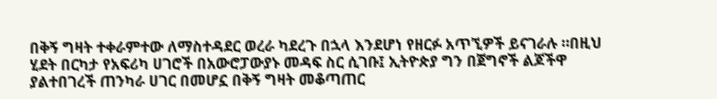በቅኝ ግዛት ተቀራምተው ለማስተዳደር ወረራ ካደረጉ በኋላ እንደሆነ የዘርፉ አጥኚዎች ይናገራሉ ።በዚህ ሂደት በርካታ የአፍሪካ ሀገሮች በአውሮፓውያኑ መዳፍ ስር ሲገቡ፤ ኢትዮጵያ ግን በጀግኖች ልጆችዋ ያልተበገረች ጠንካራ ሀገር በመሆኗ በቅኝ ግዛት መቆጣጠር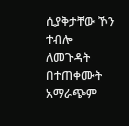ሲያቅታቸው ኾን ተብሎ ለመጉዳት በተጠቀሙት አማራጭም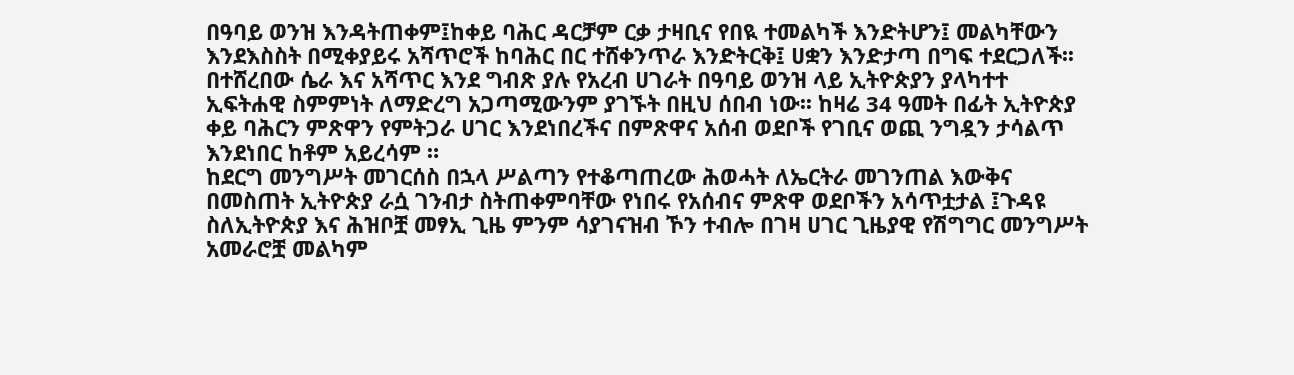በዓባይ ወንዝ እንዳትጠቀም፤ከቀይ ባሕር ዳርቻም ርቃ ታዛቢና የበዪ ተመልካች እንድትሆን፤ መልካቸውን እንደእስስት በሚቀያይሩ አሻጥሮች ከባሕር በር ተሸቀንጥራ እንድትርቅ፤ ሀቋን እንድታጣ በግፍ ተደርጋለች፡፡
በተሸረበው ሴራ እና አሻጥር እንደ ግብጽ ያሉ የአረብ ሀገራት በዓባይ ወንዝ ላይ ኢትዮጵያን ያላካተተ ኢፍትሐዊ ስምምነት ለማድረግ አጋጣሚውንም ያገኙት በዚህ ሰበብ ነው፡፡ ከዛሬ 34 ዓመት በፊት ኢትዮጵያ ቀይ ባሕርን ምጽዋን የምትጋራ ሀገር እንደነበረችና በምጽዋና አሰብ ወደቦች የገቢና ወጪ ንግዷን ታሳልጥ እንደነበር ከቶም አይረሳም ።
ከደርግ መንግሥት መገርሰስ በኋላ ሥልጣን የተቆጣጠረው ሕወሓት ለኤርትራ መገንጠል እውቅና በመስጠት ኢትዮጵያ ራሷ ገንብታ ስትጠቀምባቸው የነበሩ የአሰብና ምጽዋ ወደቦችን አሳጥቷታል ፤ጉዳዩ ስለኢትዮጵያ እና ሕዝቦቿ መፃኢ ጊዜ ምንም ሳያገናዝብ ኾን ተብሎ በገዛ ሀገር ጊዜያዊ የሽግግር መንግሥት አመራሮቿ መልካም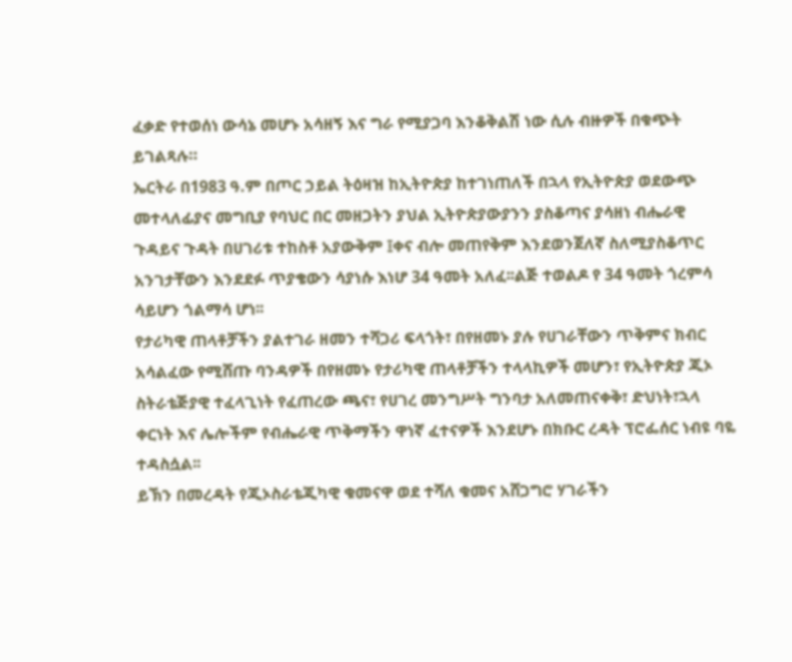ፈቃድ የተወሰነ ውሳኔ መሆኑ አሳዘኝ እና ግራ የሚያጋባ እንቆቅልሽ ነው ሲሉ ብዙዎች በቁጭት ይገልጻሉ።
ኤርትራ በ1983 ዓ.ም በጦር ኃይል ትዕዛዝ ከኢትዮጵያ ከተገነጠለች በኋላ የኢትዮጵያ ወደውጭ መተላለፊያና መግቢያ የባህር በር መዘጋትን ያህል ኢትዮጵያውያንን ያስቆጣና ያሳዘነ ብሔራዊ ጉዳይና ጉዳት በሀገሪቱ ተከስቶ አያውቅም ፤ቀና ብሎ መጠየቅም እንደወንጀለኛ ስለሚያስቆጥር አንገታቸውን እንደደፉ ጥያቄውን ሳያነሱ እነሆ 34 ዓመት አለፈ፡፡ልጅ ተወልዶ የ 34 ዓመት ጎረምሳ ሳይሆን ጎልማሳ ሆነ፡፡
የታሪካዊ ጠላቶቻችን ያልተገራ ዘመን ተሻጋሪ ፍላጎት፣ በየዘመኑ ያሉ የሀገራቸውን ጥቅምና ክብር አሳልፈው የሚሸጡ ባንዳዎች በየዘመኑ የታሪካዊ ጠላቶቻችን ተላላኪዎች መሆን፣ የኢትዮጵያ ጂኦ ስትራቴጅያዊ ተፈላጊነት የፈጠረው ጫና፣ የሀገረ መንግሥት ግንባታ አለመጠናቀቅ፣ ድህነት፣ኋላ ቀርነት እና ሌሎችም የብሔራዊ ጥቅማችን ዋነኛ ፈተናዎች እንደሆኑ በክቡር ረዳት ፕሮፌሰር ነብዩ ባዬ ተዳስሷል፡፡
ይኽን በመረዳት የጂኦስራቴጂካዊ ቁመናዋ ወደ ተሻለ ቁመና አሸጋግሮ ሃገራችን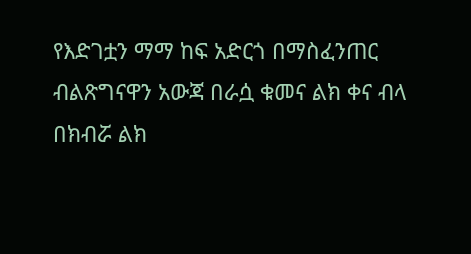የእድገቷን ማማ ከፍ አድርጎ በማስፈንጠር ብልጽግናዋን አውጃ በራሷ ቁመና ልክ ቀና ብላ በክብሯ ልክ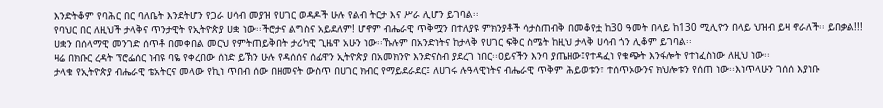እንድትቆም የባሕር በር ባለቤት እንደትሆን የጋራ ሀሳብ መያዝ የሀገር ወዳዶች ሁሉ የልብ ትርታ እና ሥራ ሊሆን ይገባል፡፡
የባህር በር ለዚህች ታላቅና ጥንታዊት የኢትዮጵያ ሀቋ ነው፡፡ችሮታና ልግስና አይደለም! ሆኖም ብሔራዊ ጥቅሟን በተለያዩ ምክንያቶች ሳታስጠብቅ በመቆየቷ ከ30 ዓመት በላይ ከ130 ሚሊዮን በላይ ህዝብ ይዛ ኖራለች፡፡ ይበቃል!!! ሀቋን በሰላማዊ መንገድ ሰጥቶ በመቀበል መርህ የምትጠይቅበት ታሪካዊ ጊዜዋ አሁን ነው፡፡ኹሉም በአንድነትና ከታላቅ የሀገር ፍቅር ስሜት ከዚህ ታላቅ ሀሳብ ጎን ሊቆም ይገባል፡፡
ዛሬ በክቡር ረዳት ፕሮፌሰር ነብዩ ባዬ የቀረበው ሰነድ ይኽን ሁሉ የዳሰሰና ሰፊዋን ኢትዮጵያ በአመክንዮ እንድናስብ ያደረገ ነበር፡፡ዐይናችን እንባ ያጤዘው፤የተዳፈነ የቁጭት እንፋሎት የተነፈስነው ለዚህ ነው፡፡
ታላቁ የኢትዮጵያ ብሔራዊ ቴአትርና መላው የኪነ ጥበብ ሰው በዘመናት ውስጥ በሀገር ክብር የማይደራደር፤ ለሀገሩ ሉዓላዊነትና ብሔራዊ ጥቅም ሕይወቱን፣ ተሰጥኦውንና ክህሎቱን የሰጠ ነው፡፡እነጥላሁን ገሰሰ እያነቡ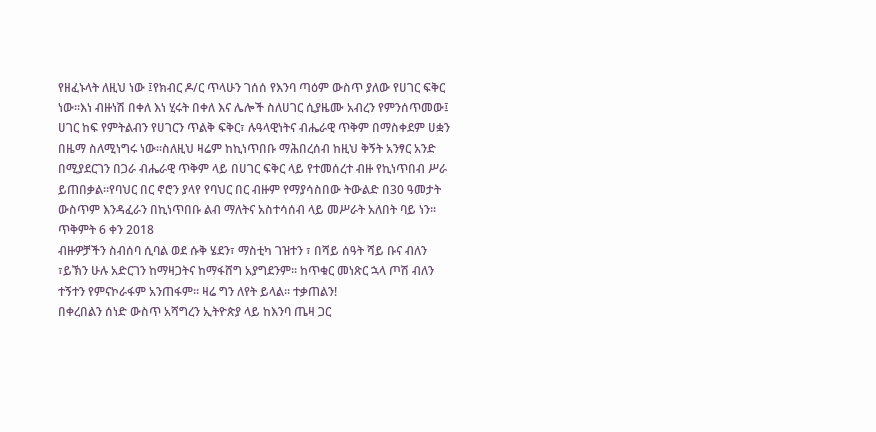የዘፈኑላት ለዚህ ነው ፤የክብር ዶ/ር ጥላሁን ገሰሰ የእንባ ጣዕም ውስጥ ያለው የሀገር ፍቅር ነው፡፡እነ ብዙነሽ በቀለ እነ ሂሩት በቀለ እና ሌሎች ስለሀገር ሲያዜሙ አብረን የምንሰጥመው፤ ሀገር ከፍ የምትልብን የሀገርን ጥልቅ ፍቅር፣ ሉዓላዊነትና ብሔራዊ ጥቅም በማስቀደም ሀቋን በዜማ ስለሚነግሩ ነው፡፡ስለዚህ ዛሬም ከኪነጥበቡ ማሕበረሰብ ከዚህ ቅኝት አንፃር አንድ በሚያደርገን በጋራ ብሔራዊ ጥቅም ላይ በሀገር ፍቅር ላይ የተመሰረተ ብዙ የኪነጥበብ ሥራ ይጠበቃል፡፡የባህር በር ኖሮን ያላየ የባህር በር ብዙም የማያሳስበው ትውልድ በ30 ዓመታት ውስጥም እንዳፈራን በኪነጥበቡ ልብ ማለትና አስተሳሰብ ላይ መሥራት አለበት ባይ ነን፡፡
ጥቅምት 6 ቀን 2018
ብዙዎቻችን ስብሰባ ሲባል ወደ ሱቅ ሄደን፣ ማስቲካ ገዝተን ፣ በሻይ ሰዓት ሻይ ቡና ብለን ፣ይኽን ሁሉ አድርገን ከማዛጋትና ከማፋሸግ አያግደንም፡፡ ከጥቁር መነጽር ኋላ ጦሽ ብለን ተኝተን የምናኮራፋም አንጠፋም፡፡ ዛሬ ግን ለየት ይላል፡፡ ተቃጠልን!
በቀረበልን ሰነድ ውስጥ አሻግረን ኢትዮጵያ ላይ ከእንባ ጤዛ ጋር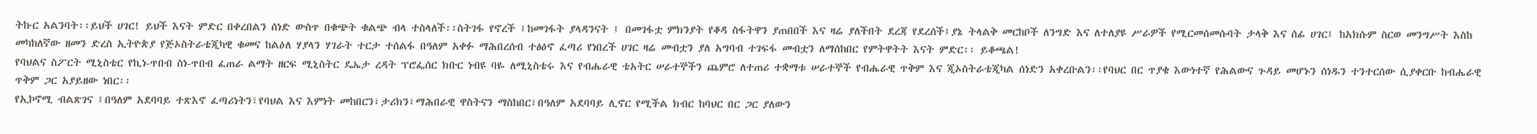ትኩር አልንባት፡፡ይህች ሀገር! ይህች እናት ምድር በቀረበልን ሰነድ ውስጥ በቁጭት ቁልጭ ብላ ተስላለች፡፡ስትገፋ የኖረች ፤ከመገፋት ያላዳንናት ፤ በመገፋቷ ምክንያት የቆዳ ስፋትዋን ያጠበበች እና ዛሬ ያለችበት ደረጃ የደረሰች፤ያኔ ትላልቅ መርከቦች ለንግድ እና ለተለያዩ ሥራዎች የሚርመሰመሱባት ታላቅ እና ሰፊ ሀገር፤ ከአክሱም ስርወ መንግሥት እስከ መካከለኛው ዘመን ድረስ ኢትዮጵያ የጅኦስትራቴጂካዊ ቁመና ከልዕለ ሃያላን ሃገራት ተርታ ተሰልፋ በዓለም አቀፉ ማሕበረሰብ ተፅዕኖ ፈጣሪ የነበረች ሀገር ዛሬ መብቷን ያለ አግባብ ተገፍፋ መብቷን ለማሰከበር የምትዋትት እናት ምድር፡፡ ይቆጫል!
የባህልና ስፖርት ሚኒስቴር የኪነ-ጥበብ ስነ-ጥበብ ፈጠራ ልማት ዘርፍ ሚኒስትር ዴኤታ ረዳት ፕሮፌሰር ክቡር ነብዩ ባዬ ለሚኒስቴሩ እና የብሔራዊ ቴአትር ሠራተኞችን ጨምሮ ለተጠሪ ተቋማቱ ሠራተኞች የብሔራዊ ጥቅም እና ጂኦስትራቴጂካል ሰነድን አቀረቡልን፡፡የባህር በር ጥያቄ እውነተኛ የሕልውና ጉዳይ መሆኑን ሰነዱን ተንተርሰው ሲያቀርቡ ከብሔራዊ ጥቅም ጋር አያይዘው ነበር፡፡
የኢኮኖሚ ብልጽገና ፤በዓለም አደባባይ ተጽእኖ ፈጣሪነትን፣የባህል እና እምነት መከበርን፣ታሪክን፣ማሕበራዊ ዋስትናን ማስከበር፣በዓለም አደባባይ ሊኖር የሚችል ክብር ከባህር በር ጋር ያለውን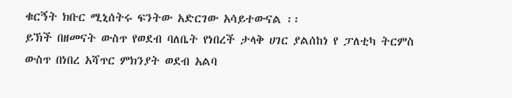ቁርኝት ክቡር ሚኒሰትሩ ፍንትው አድርገው አሳይተውናል ፡፡
ይኽች በዘመናት ውስጥ የወደብ ባለቤት የነበረች ታላቅ ሀገር ያልሰከነ የ ፓለቲካ ትርምስ ውስጥ በነበረ አሻጥር ምክንያት ወደብ አልባ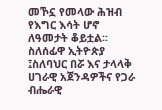መኾኗ የመላው ሕዝብ የእግር እሳት ሆኖ ለዓመታት ቆይቷል፡፡
ስለሰፊዋ ኢትዮጵያ ፤ስለባህር በሯ እና ታላላቅ ሀገራዊ አጀንዳዎችና የጋራ ብሔራዊ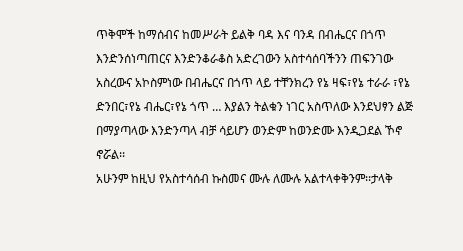ጥቅሞች ከማሰብና ከመሥራት ይልቅ ባዳ እና ባንዳ በብሔርና በጎጥ እንድንሰነጣጠርና እንድንቆራቆስ አድረገውን አስተሳሰባችንን ጠፍንገው አስረውና አኮስምነው በብሔርና በጎጥ ላይ ተቸንክረን የኔ ዛፍ፣የኔ ተራራ ፣የኔ ድንበር፣የኔ ብሔር፣የኔ ጎጥ … እያልን ትልቁን ነገር አስጥለው እንደህፃን ልጅ በማያጣላው እንድንጣላ ብቻ ሳይሆን ወንድም ከወንድሙ እንዲጋደል ኾኖ ኖሯል፡፡
አሁንም ከዚህ የአስተሳሰብ ኩስመና ሙሉ ለሙሉ አልተላቀቅንም፡፡ታላቅ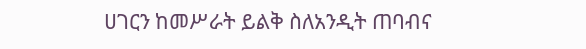ሀገርን ከመሥራት ይልቅ ስለአንዲት ጠባብና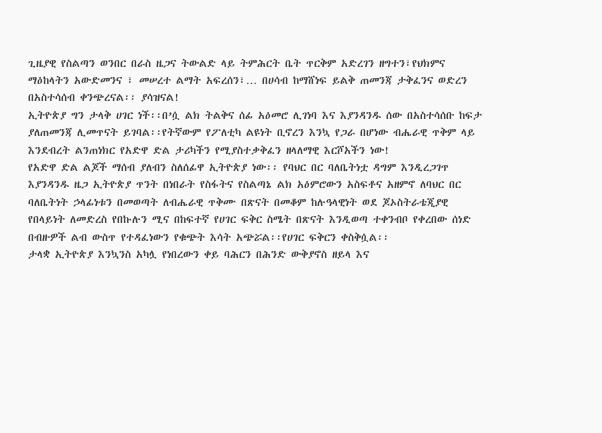ጊዜያዊ የስልጣን ወንበር በራስ ዜጋና ትውልድ ላይ ትምሕርት ቤት ጥርቅም አድረገን ዘግተን፣የህክምና ማዕከላትን አውድመንና ፣ መሠረተ ልማት አፍረሰን፣… በሀሳብ ከማሸነፍ ይልቅ ጠመንጃ ታቅፈንና ወድረን በአስተሳሰብ ቀንጭረናል፡፡ ያሳዝናል!
ኢትዮጵያ ግን ታላቅ ሀገር ነች፡፡በ’ሷ ልክ ትልቅና ሰፊ አዕመሮ ሊገነባ እና እያንዳንዱ ሰው በአስተሳሰቡ ከፍታ ያለጠመንጃ ሊመጥናት ይገባል፡፡የትኛውም የፖለቲካ ልዩነት ቢኖረን እንኳ የጋራ በሆነው ብሔራዊ ጥቅም ላይ እንደብረት ልንጠነክር የአድዋ ድል ታሪካችን የሚያስተቃቅፈን ዘላለማዊ እርሾአችን ነው!
የአድዋ ድል ልጆች ማሰብ ያለብን ስለሰፊዋ ኢትዮጵያ ነው፡፡ የባህር በር ባለቤትነቷ ዳግም እንዲረጋገጥ እያንዳንዱ ዜጋ ኢትዮጵያ ጥንት በነበራት የስፋትና የስልጣኔ ልክ አዕምሮውን አስፍቶና አዘምኖ ለባህር በር ባለቤትነት ኃላፊነቱን በመወጣት ለብሔራዊ ጥቅሙ በጽናት በመቆም ከሉዓላዊነት ወደ ጆኦስትራቴጂያዊ የበላይነት ለመድረስ የበኩሉን ሚና በከፍተኛ የሀገር ፍቅር ስሜት በጽናት እንዲወጣ ተቀንብቦ የቀረበው ሰነድ በብዙዎች ልብ ውስጥ የተዳፈነውን የቁጭት እሳት አጭሯል፡፡የሀገር ፍቅርን ቀስቅሷል፡፡
ታላቋ ኢትዮጵያ እንኳንስ አካሏ የነበረውን ቀይ ባሕርን በሕንድ ውቅያኖስ ዘይላ እና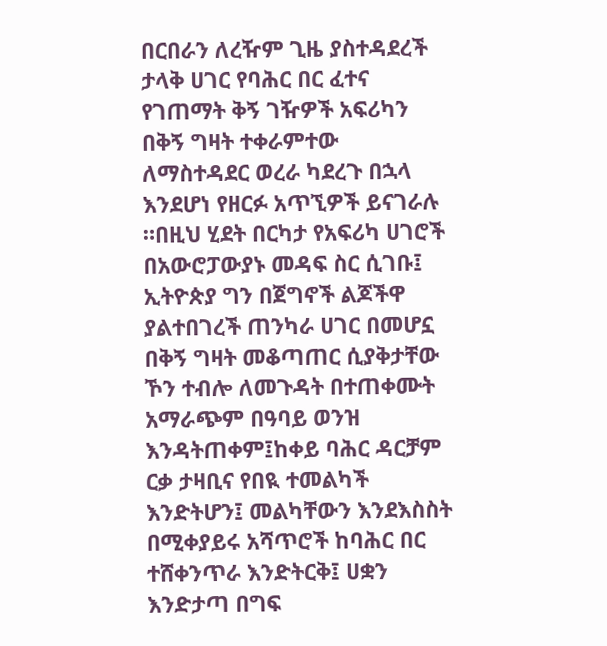በርበራን ለረዥም ጊዜ ያስተዳደረች ታላቅ ሀገር የባሕር በር ፈተና የገጠማት ቅኝ ገዥዎች አፍሪካን በቅኝ ግዛት ተቀራምተው ለማስተዳደር ወረራ ካደረጉ በኋላ እንደሆነ የዘርፉ አጥኚዎች ይናገራሉ ።በዚህ ሂደት በርካታ የአፍሪካ ሀገሮች በአውሮፓውያኑ መዳፍ ስር ሲገቡ፤ ኢትዮጵያ ግን በጀግኖች ልጆችዋ ያልተበገረች ጠንካራ ሀገር በመሆኗ በቅኝ ግዛት መቆጣጠር ሲያቅታቸው ኾን ተብሎ ለመጉዳት በተጠቀሙት አማራጭም በዓባይ ወንዝ እንዳትጠቀም፤ከቀይ ባሕር ዳርቻም ርቃ ታዛቢና የበዪ ተመልካች እንድትሆን፤ መልካቸውን እንደእስስት በሚቀያይሩ አሻጥሮች ከባሕር በር ተሸቀንጥራ እንድትርቅ፤ ሀቋን እንድታጣ በግፍ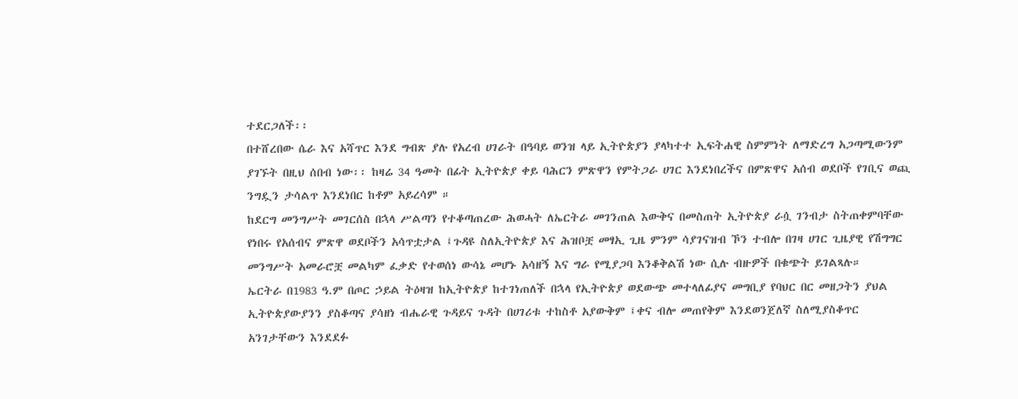ተደርጋለች፡፡
በተሸረበው ሴራ እና አሻጥር እንደ ግብጽ ያሉ የአረብ ሀገራት በዓባይ ወንዝ ላይ ኢትዮጵያን ያላካተተ ኢፍትሐዊ ስምምነት ለማድረግ አጋጣሚውንም ያገኙት በዚህ ሰበብ ነው፡፡ ከዛሬ 34 ዓመት በፊት ኢትዮጵያ ቀይ ባሕርን ምጽዋን የምትጋራ ሀገር እንደነበረችና በምጽዋና አሰብ ወደቦች የገቢና ወጪ ንግዷን ታሳልጥ እንደነበር ከቶም አይረሳም ።
ከደርግ መንግሥት መገርሰስ በኋላ ሥልጣን የተቆጣጠረው ሕወሓት ለኤርትራ መገንጠል እውቅና በመስጠት ኢትዮጵያ ራሷ ገንብታ ስትጠቀምባቸው የነበሩ የአሰብና ምጽዋ ወደቦችን አሳጥቷታል ፤ጉዳዩ ስለኢትዮጵያ እና ሕዝቦቿ መፃኢ ጊዜ ምንም ሳያገናዝብ ኾን ተብሎ በገዛ ሀገር ጊዜያዊ የሽግግር መንግሥት አመራሮቿ መልካም ፈቃድ የተወሰነ ውሳኔ መሆኑ አሳዘኝ እና ግራ የሚያጋባ እንቆቅልሽ ነው ሲሉ ብዙዎች በቁጭት ይገልጻሉ።
ኤርትራ በ1983 ዓ.ም በጦር ኃይል ትዕዛዝ ከኢትዮጵያ ከተገነጠለች በኋላ የኢትዮጵያ ወደውጭ መተላለፊያና መግቢያ የባህር በር መዘጋትን ያህል ኢትዮጵያውያንን ያስቆጣና ያሳዘነ ብሔራዊ ጉዳይና ጉዳት በሀገሪቱ ተከስቶ አያውቅም ፤ቀና ብሎ መጠየቅም እንደወንጀለኛ ስለሚያስቆጥር አንገታቸውን እንደደፉ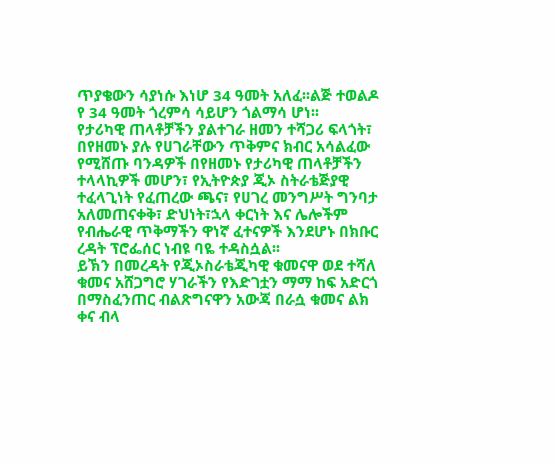ጥያቄውን ሳያነሱ እነሆ 34 ዓመት አለፈ፡፡ልጅ ተወልዶ የ 34 ዓመት ጎረምሳ ሳይሆን ጎልማሳ ሆነ፡፡
የታሪካዊ ጠላቶቻችን ያልተገራ ዘመን ተሻጋሪ ፍላጎት፣ በየዘመኑ ያሉ የሀገራቸውን ጥቅምና ክብር አሳልፈው የሚሸጡ ባንዳዎች በየዘመኑ የታሪካዊ ጠላቶቻችን ተላላኪዎች መሆን፣ የኢትዮጵያ ጂኦ ስትራቴጅያዊ ተፈላጊነት የፈጠረው ጫና፣ የሀገረ መንግሥት ግንባታ አለመጠናቀቅ፣ ድህነት፣ኋላ ቀርነት እና ሌሎችም የብሔራዊ ጥቅማችን ዋነኛ ፈተናዎች እንደሆኑ በክቡር ረዳት ፕሮፌሰር ነብዩ ባዬ ተዳስሷል፡፡
ይኽን በመረዳት የጂኦስራቴጂካዊ ቁመናዋ ወደ ተሻለ ቁመና አሸጋግሮ ሃገራችን የእድገቷን ማማ ከፍ አድርጎ በማስፈንጠር ብልጽግናዋን አውጃ በራሷ ቁመና ልክ ቀና ብላ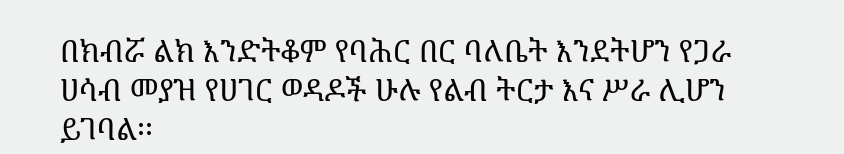በክብሯ ልክ እንድትቆም የባሕር በር ባለቤት እንደትሆን የጋራ ሀሳብ መያዝ የሀገር ወዳዶች ሁሉ የልብ ትርታ እና ሥራ ሊሆን ይገባል፡፡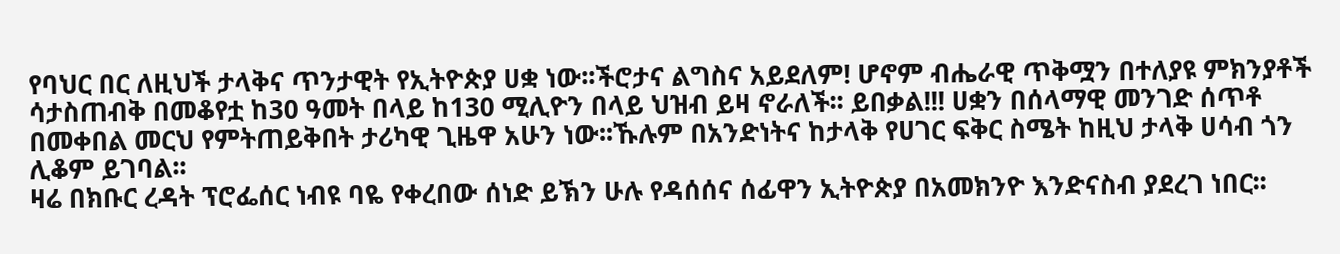የባህር በር ለዚህች ታላቅና ጥንታዊት የኢትዮጵያ ሀቋ ነው፡፡ችሮታና ልግስና አይደለም! ሆኖም ብሔራዊ ጥቅሟን በተለያዩ ምክንያቶች ሳታስጠብቅ በመቆየቷ ከ30 ዓመት በላይ ከ130 ሚሊዮን በላይ ህዝብ ይዛ ኖራለች፡፡ ይበቃል!!! ሀቋን በሰላማዊ መንገድ ሰጥቶ በመቀበል መርህ የምትጠይቅበት ታሪካዊ ጊዜዋ አሁን ነው፡፡ኹሉም በአንድነትና ከታላቅ የሀገር ፍቅር ስሜት ከዚህ ታላቅ ሀሳብ ጎን ሊቆም ይገባል፡፡
ዛሬ በክቡር ረዳት ፕሮፌሰር ነብዩ ባዬ የቀረበው ሰነድ ይኽን ሁሉ የዳሰሰና ሰፊዋን ኢትዮጵያ በአመክንዮ እንድናስብ ያደረገ ነበር፡፡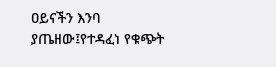ዐይናችን እንባ ያጤዘው፤የተዳፈነ የቁጭት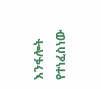እንፋሎት የተነፈስነው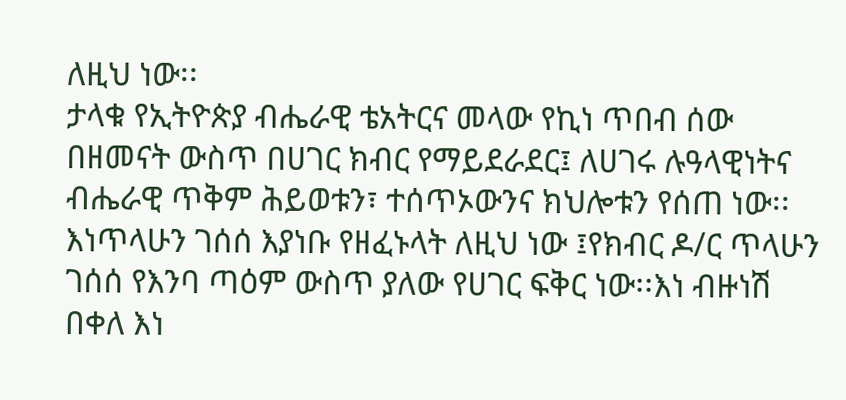ለዚህ ነው፡፡
ታላቁ የኢትዮጵያ ብሔራዊ ቴአትርና መላው የኪነ ጥበብ ሰው በዘመናት ውስጥ በሀገር ክብር የማይደራደር፤ ለሀገሩ ሉዓላዊነትና ብሔራዊ ጥቅም ሕይወቱን፣ ተሰጥኦውንና ክህሎቱን የሰጠ ነው፡፡እነጥላሁን ገሰሰ እያነቡ የዘፈኑላት ለዚህ ነው ፤የክብር ዶ/ር ጥላሁን ገሰሰ የእንባ ጣዕም ውስጥ ያለው የሀገር ፍቅር ነው፡፡እነ ብዙነሽ በቀለ እነ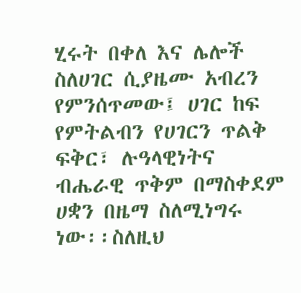ሂሩት በቀለ እና ሌሎች ስለሀገር ሲያዜሙ አብረን የምንሰጥመው፤ ሀገር ከፍ የምትልብን የሀገርን ጥልቅ ፍቅር፣ ሉዓላዊነትና ብሔራዊ ጥቅም በማስቀደም ሀቋን በዜማ ስለሚነግሩ ነው፡፡ስለዚህ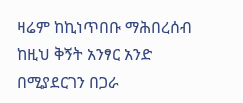ዛሬም ከኪነጥበቡ ማሕበረሰብ ከዚህ ቅኝት አንፃር አንድ በሚያደርገን በጋራ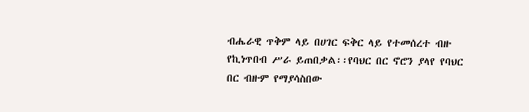ብሔራዊ ጥቅም ላይ በሀገር ፍቅር ላይ የተመሰረተ ብዙ የኪነጥበብ ሥራ ይጠበቃል፡፡የባህር በር ኖሮን ያላየ የባህር በር ብዙም የማያሳስበው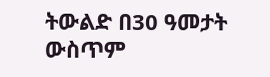ትውልድ በ30 ዓመታት ውስጥም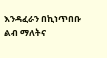እንዳፈራን በኪነጥበቡ ልብ ማለትና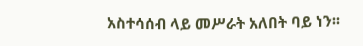አስተሳሰብ ላይ መሥራት አለበት ባይ ነን፡፡